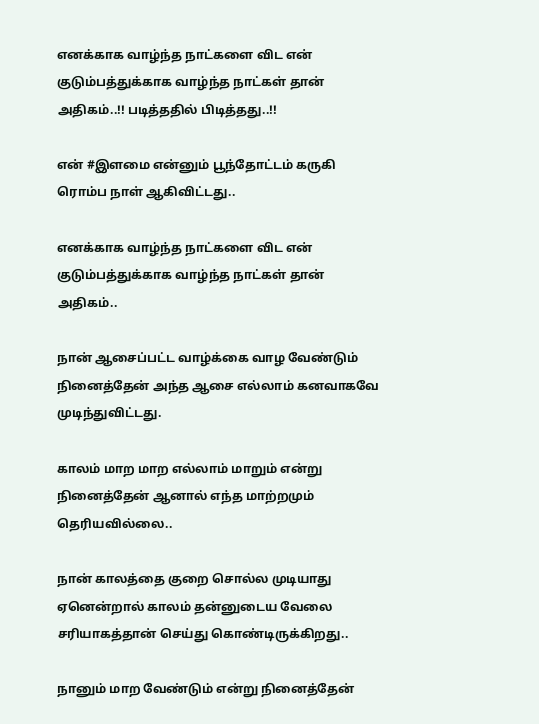எனக்காக வாழ்ந்த நாட்களை விட என் குடும்பத்துக்காக வாழ்ந்த நாட்கள் தான் அதிகம்..!! படித்ததில் பிடித்தது..!!

என் #இளமை என்னும் பூந்தோட்டம் கருகி ரொம்ப நாள் ஆகிவிட்டது..

எனக்காக வாழ்ந்த நாட்களை விட என் குடும்பத்துக்காக வாழ்ந்த நாட்கள் தான் அதிகம்..

நான் ஆசைப்பட்ட வாழ்க்கை வாழ வேண்டும் நினைத்தேன் அந்த ஆசை எல்லாம் கனவாகவே முடிந்துவிட்டது.

காலம் மாற மாற எல்லாம் மாறும் என்று நினைத்தேன் ஆனால் எந்த மாற்றமும் தெரியவில்லை..

நான் காலத்தை குறை சொல்ல முடியாது ஏனென்றால் காலம் தன்னுடைய வேலை சரியாகத்தான் செய்து கொண்டிருக்கிறது..

நானும் மாற வேண்டும் என்று நினைத்தேன்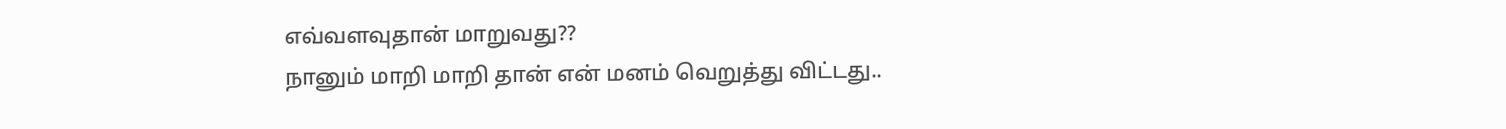எவ்வளவுதான் மாறுவது??
நானும் மாறி மாறி தான் என் மனம் வெறுத்து விட்டது..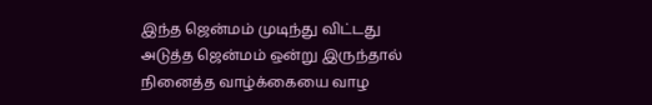இந்த ஜென்மம் முடிந்து விட்டது அடுத்த ஜென்மம் ஒன்று இருந்தால் நினைத்த வாழ்க்கையை வாழ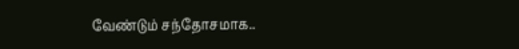வேண்டும் சந்தோசமாக..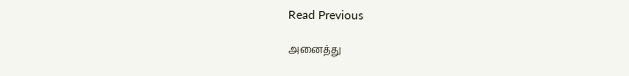Read Previous

அனைத்து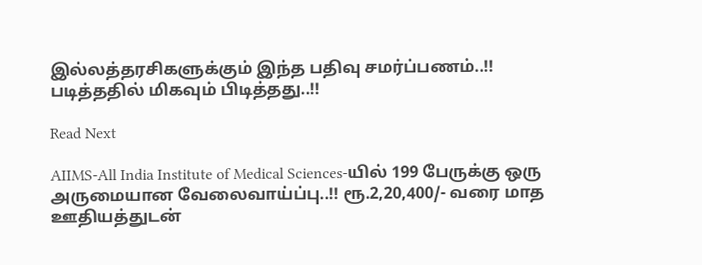இல்லத்தரசிகளுக்கும் இந்த பதிவு சமர்ப்பணம்..!! படித்ததில் மிகவும் பிடித்தது..!!

Read Next

AIIMS-All India Institute of Medical Sciences-யில் 199 பேருக்கு ஒரு அருமையான வேலைவாய்ப்பு..!! ரூ.2,20,400/- வரை மாத ஊதியத்துடன்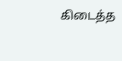கிடைத்த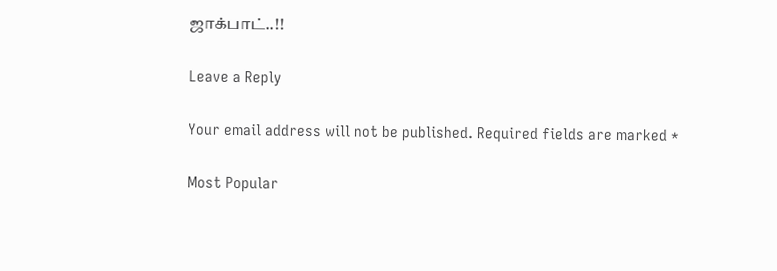ஜாக்பாட்..!!

Leave a Reply

Your email address will not be published. Required fields are marked *

Most Popular